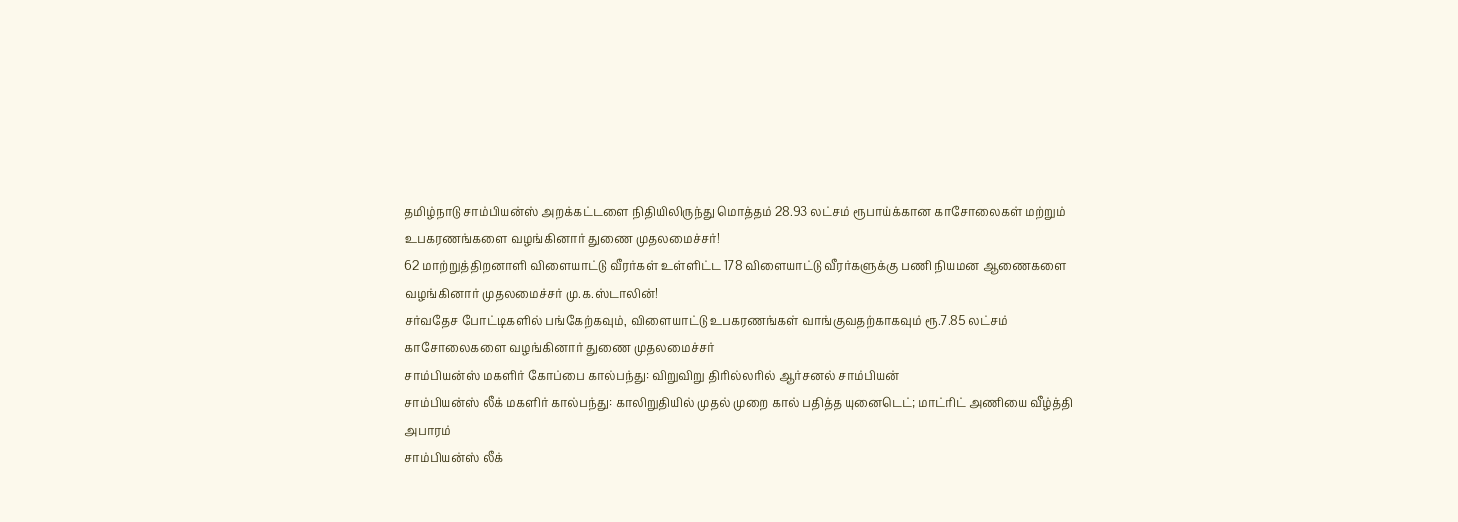தமிழ்நாடு சாம்பியன்ஸ் அறக்கட்டளை நிதியிலிருந்து மொத்தம் 28.93 லட்சம் ரூபாய்க்கான காசோலைகள் மற்றும் உபகரணங்களை வழங்கினார் துணை முதலமைச்சர்!
62 மாற்றுத்திறனாளி விளையாட்டு வீரர்கள் உள்ளிட்ட 178 விளையாட்டு வீரர்களுக்கு பணி நியமன ஆணைகளை வழங்கினார் முதலமைச்சர் மு.க.ஸ்டாலின்!
சர்வதேச போட்டிகளில் பங்கேற்கவும், விளையாட்டு உபகரணங்கள் வாங்குவதற்காகவும் ரூ.7.85 லட்சம் காசோலைகளை வழங்கினார் துணை முதலமைச்சர்
சாம்பியன்ஸ் மகளிர் கோப்பை கால்பந்து: விறுவிறு திரில்லரில் ஆர்சனல் சாம்பியன்
சாம்பியன்ஸ் லீக் மகளிர் கால்பந்து: காலிறுதியில் முதல் முறை கால் பதித்த யுனைடெட்; மாட்ரிட் அணியை வீழ்த்தி அபாரம்
சாம்பியன்ஸ் லீக்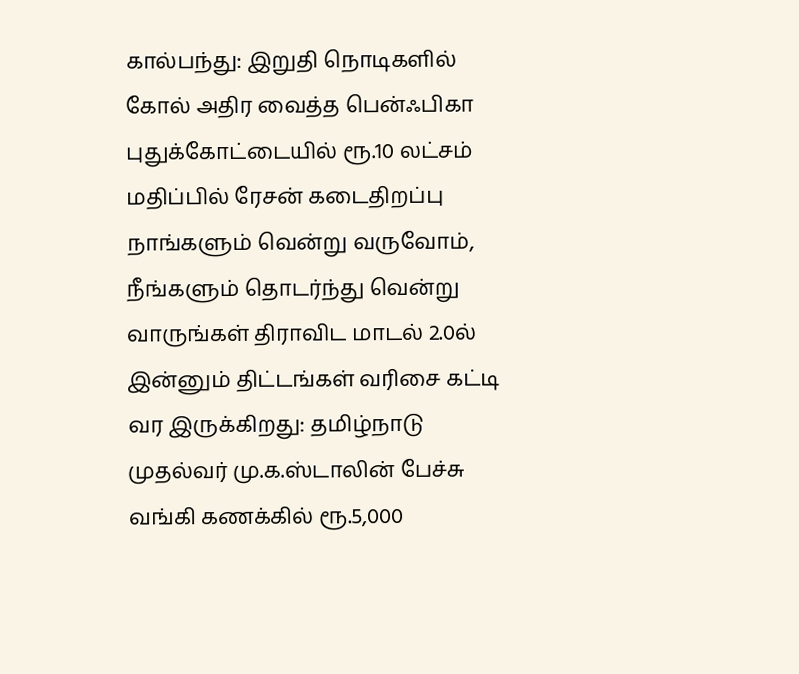கால்பந்து: இறுதி நொடிகளில் கோல் அதிர வைத்த பென்ஃபிகா
புதுக்கோட்டையில் ரூ.10 லட்சம் மதிப்பில் ரேசன் கடைதிறப்பு
நாங்களும் வென்று வருவோம், நீங்களும் தொடர்ந்து வென்று வாருங்கள் திராவிட மாடல் 2.0ல் இன்னும் திட்டங்கள் வரிசை கட்டி வர இருக்கிறது: தமிழ்நாடு முதல்வர் மு.க.ஸ்டாலின் பேச்சு
வங்கி கணக்கில் ரூ.5,000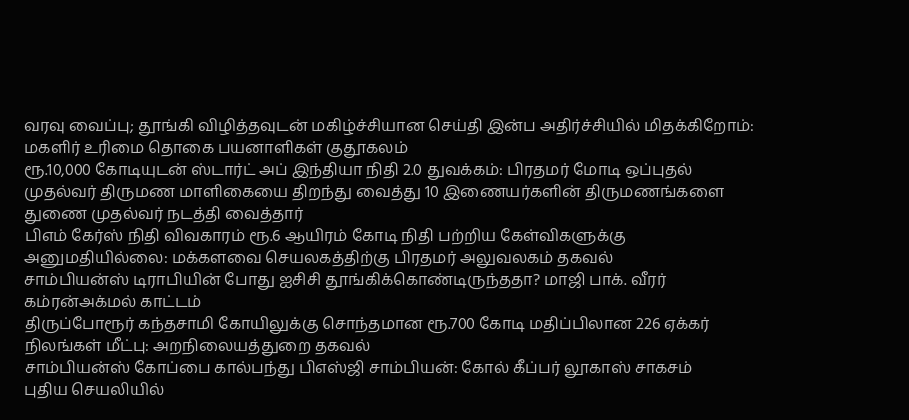வரவு வைப்பு; தூங்கி விழித்தவுடன் மகிழ்ச்சியான செய்தி இன்ப அதிர்ச்சியில் மிதக்கிறோம்: மகளிர் உரிமை தொகை பயனாளிகள் குதூகலம்
ரூ.10,000 கோடியுடன் ஸ்டார்ட் அப் இந்தியா நிதி 2.0 துவக்கம்: பிரதமர் மோடி ஒப்புதல்
முதல்வர் திருமண மாளிகையை திறந்து வைத்து 10 இணையர்களின் திருமணங்களை துணை முதல்வர் நடத்தி வைத்தார்
பிஎம் கேர்ஸ் நிதி விவகாரம் ரூ.6 ஆயிரம் கோடி நிதி பற்றிய கேள்விகளுக்கு அனுமதியில்லை: மக்களவை செயலகத்திற்கு பிரதமர் அலுவலகம் தகவல்
சாம்பியன்ஸ் டிராபியின் போது ஐசிசி தூங்கிக்கொண்டிருந்ததா? மாஜி பாக். வீரர் கம்ரன்அக்மல் காட்டம்
திருப்போரூர் கந்தசாமி கோயிலுக்கு சொந்தமான ரூ.700 கோடி மதிப்பிலான 226 ஏக்கர் நிலங்கள் மீட்பு: அறநிலையத்துறை தகவல்
சாம்பியன்ஸ் கோப்பை கால்பந்து பிஎஸ்ஜி சாம்பியன்: கோல் கீப்பர் லூகாஸ் சாகசம்
புதிய செயலியில்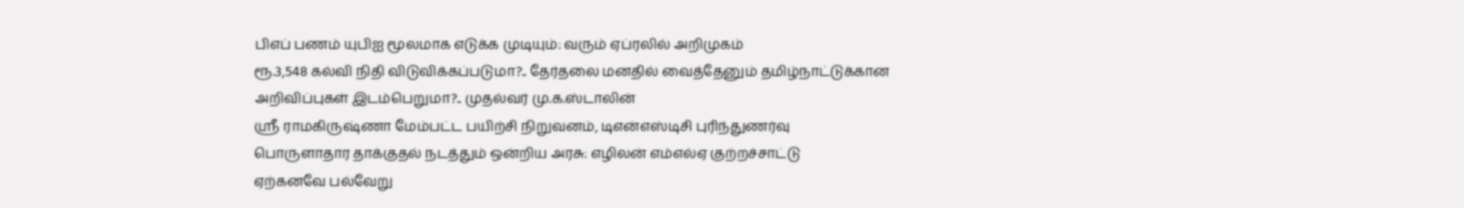பிஎப் பணம் யுபிஐ மூலமாக எடுக்க முடியும்: வரும் ஏப்ரலில் அறிமுகம்
ரூ.3,548 கல்வி நிதி விடுவிக்கப்படுமா?.. தேர்தலை மனதில் வைத்தேனும் தமிழ்நாட்டுக்கான அறிவிப்புகள் இடம்பெறுமா?.. முதல்வர் மு.க.ஸ்டாலின்
ஸ்ரீ ராமகிருஷ்ணா மேம்பட்ட பயிற்சி நிறுவனம், டிஎன்எஸ்டிசி புரிந்துணர்வு
பொருளாதார தாக்குதல் நடத்தும் ஒன்றிய அரசு: எழிலன் எம்எல்ஏ குற்றச்சாட்டு
ஏற்கனவே பல்வேறு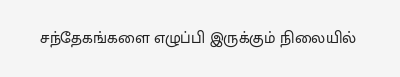சந்தேகங்களை எழுப்பி இருக்கும் நிலையில்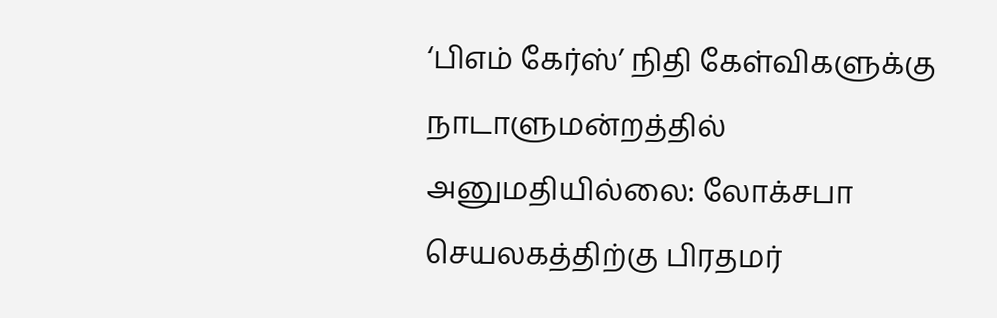‘பிஎம் கேர்ஸ்’ நிதி கேள்விகளுக்கு நாடாளுமன்றத்தில் அனுமதியில்லை: லோக்சபா செயலகத்திற்கு பிரதமர்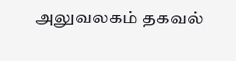அலுவலகம் தகவல்